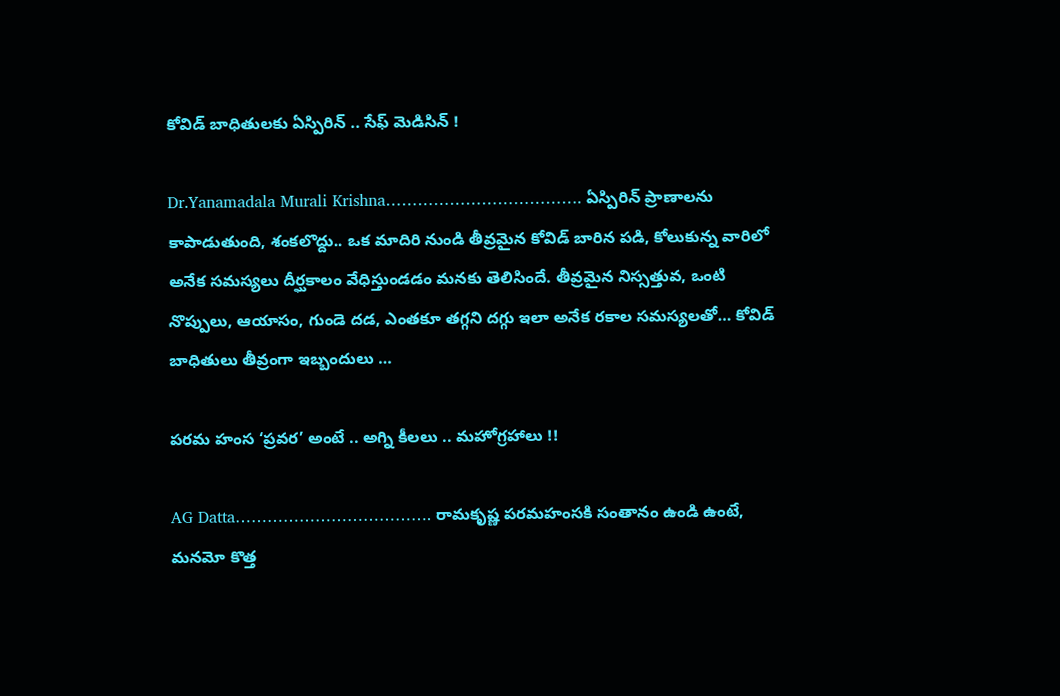కోవిడ్ బాధితులకు ఏస్పిరిన్ .. సేఫ్ మెడిసిన్ !

Dr.Yanamadala Murali Krishna………………………………. ఏస్పిరిన్ ప్రాణాలను కాపాడుతుంది, శంకలొద్దు.. ఒక మాదిరి నుండి తీవ్రమైన కోవిడ్ బారిన పడి, కోలుకున్న వారిలో అనేక సమస్యలు దీర్ఘకాలం వేధిస్తుండడం మనకు తెలిసిందే. తీవ్రమైన నిస్సత్తువ, ఒంటి నొప్పులు, ఆయాసం, గుండె దడ, ఎంతకూ తగ్గని దగ్గు ఇలా అనేక రకాల సమస్యలతో… కోవిడ్ బాధితులు తీవ్రంగా ఇబ్బందులు …

పరమ హంస ‘ప్రవర’ అంటే .. అగ్ని కీలలు .. మహోగ్రహాలు !!

AG Datta………………………………. రామకృష్ణ పరమహంసకి సంతానం ఉండి ఉంటే, మనమో కొత్త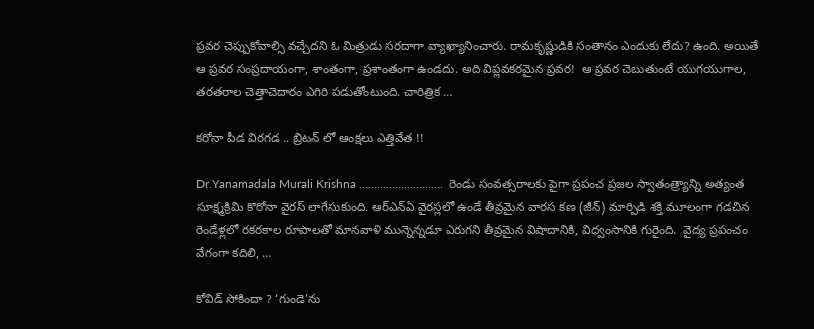ప్రవర చెప్పుకోవాల్సి వచ్చేదని ఓ మిత్రుడు సరదాగా వ్యాఖ్యానించారు. రామకృష్ణుడికి సంతానం ఎందుకు లేదు? ఉంది. అయితే ఆ ప్రవర సంప్రదాయంగా, శాంతంగా, ప్రశాంతంగా ఉండదు. అది విప్లవకరమైన ప్రవర!  ఆ ప్రవర చెబుతుంటే యుగయుగాల, తరతరాల చెత్తాచెదారం ఎగిరి పడుతోంటుంది. చారిత్రిక …

కరోనా పీడ విరగడ .. బ్రిటన్ లో ఆంక్షలు ఎత్తివేత !!

Dr.Yanamadala Murali Krishna ……………………….  రెండు సంవత్సరాలకు పైగా ప్రపంచ ప్రజల స్వాతంత్ర్యాన్ని అత్యంత సూక్ష్మక్రిమి కొరోనా వైరస్ లాగేసుకుంది. ఆర్ఎన్ఏ వైరస్లలో ఉండే తీవ్రమైన వారస కణ (జీన్) మార్పిడి శక్తి మూలంగా గడచిన రెండేళ్లలో రకరకాల రూపాలతో మానవాళి మున్నెన్నడూ ఎరుగని తీవ్రమైన విషాదానికి, విధ్వంసానికి గురైంది.  వైద్య ప్రపంచం వేగంగా కదిలి, …

కోవిడ్ సోకిందా ? ‘గుండె’ను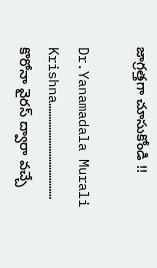జాగ్రత్తగా చూసుకోండి !!

Dr.Yanamadala Murali Krishna……………………………… కొరోనా వైరస్ ద్వారా వచ్చే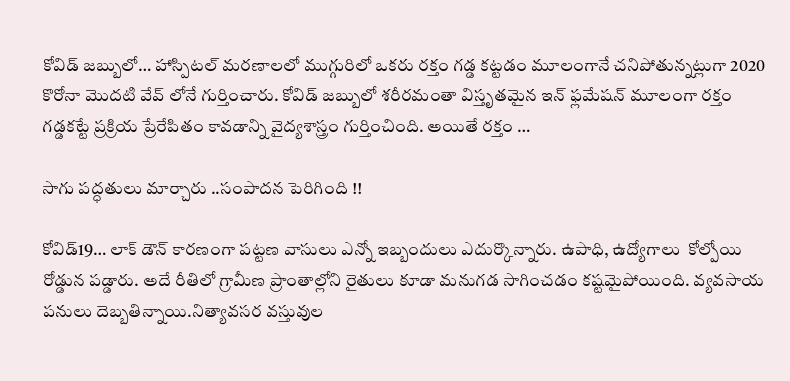కోవిడ్ జబ్బులో… హాస్పిటల్ మరణాలలో ముగ్గురిలో ఒకరు రక్తం గడ్డ కట్టడం మూలంగానే చనిపోతున్నట్లుగా 2020  కొరోనా మొదటి వేవ్ లోనే గుర్తించారు. కోవిడ్ జబ్బులో శరీరమంతా విస్తృతమైన ఇన్ ఫ్లమేషన్ మూలంగా రక్తం గడ్డకట్టే ప్రక్రియ ప్రేరేపితం కావడాన్ని వైద్యశాస్త్రం గుర్తించింది. అయితే రక్తం …

సాగు పద్ధతులు మార్చారు ..సంపాదన పెరిగింది !!

కోవిడ్19… లాక్ డౌన్ కారణంగా పట్టణ వాసులు ఎన్నో ఇబ్బందులు ఎదుర్కొన్నారు. ఉపాధి, ఉద్యోగాలు  కోల్పోయి రోడ్డున పడ్డారు. అదే రీతిలో గ్రామీణ ప్రాంతాల్లోని రైతులు కూడా మనుగడ సాగించడం కష్టమైపోయింది. వ్యవసాయ పనులు దెబ్బతిన్నాయి.నిత్యావసర వస్తువుల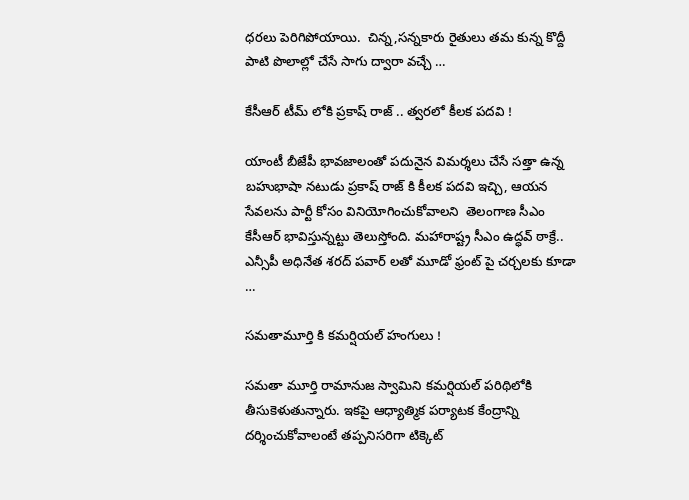ధరలు పెరిగిపోయాయి.  చిన్న,సన్నకారు రైతులు తమ కున్న కొద్దీ పాటి పొలాల్లో చేసే సాగు ద్వారా వచ్చే …

కేసీఆర్ టీమ్ లోకి ప్రకాష్ రాజ్ .. త్వరలో కీలక పదవి !

యాంటీ బీజేపీ భావజాలంతో పదునైన విమర్శలు చేసే సత్తా ఉన్న బహుభాషా నటుడు ప్రకాష్ రాజ్ కి కీలక పదవి ఇచ్చి, ఆయన సేవలను పార్టీ కోసం వినియోగించుకోవాలని  తెలంగాణ సీఎం కేసీఆర్ భావిస్తున్నట్టు తెలుస్తోంది. మహారాష్ట్ర సీఎం ఉద్ధవ్ ఠాక్రే.. ఎన్సీపీ అధినేత శరద్ పవార్ లతో మూడో ఫ్రంట్ పై చర్చలకు కూడా …

సమతామూర్తి కి కమర్షియల్ హంగులు !

సమతా మూర్తి రామానుజ స్వామిని కమర్షియల్ పరిథిలోకి తీసుకెళుతున్నారు. ఇకపై ఆధ్యాత్మిక పర్యాటక కేంద్రాన్ని దర్శించుకోవాలంటే తప్పనిసరిగా టిక్కెట్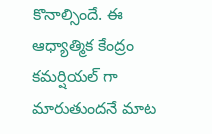కొనాల్సిందే. ఈ ఆధ్యాత్మిక కేంద్రం కమర్షియల్ గా మారుతుందనే మాట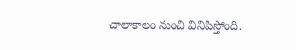చాలాకాలం నుంచి వినిపిస్తోంది.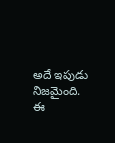అదే ఇపుడు నిజమైంది. ఈ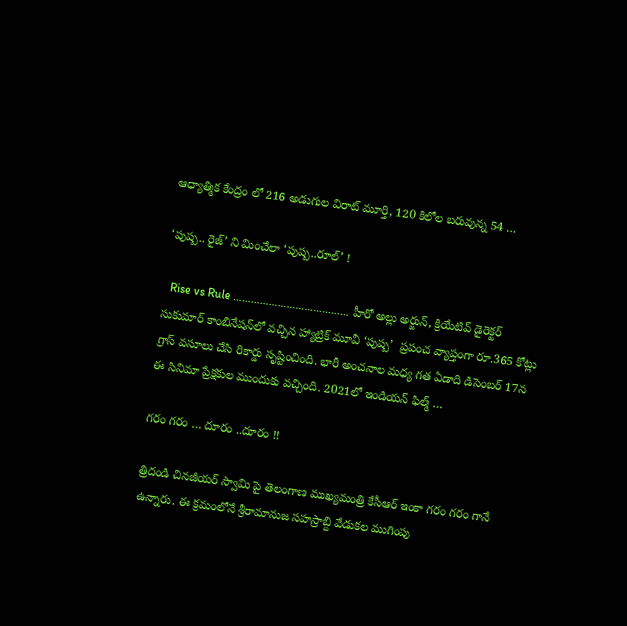ఆధ్యాత్మిక కేంద్రం లో 216 అడుగుల విరాట్‌ మూర్తి, 120 కిలోల బరువున్న 54 …

‘పుష్ప.. రైజ్’ ని మించేలా ‘పుష్ప..రూల్’ !

  Rise vs Rule ………………………………… హీరో అల్లు అర్జున్‌, క్రియేటివ్‌ డైరెక్టర్‌ సుకుమార్‌ కాంబినేషన్‌లో వచ్చిన హ్యాట్రిక్‌ మూవీ ‘పుష్ప’  ప్రపంచ వ్యాప్తంగా రూ.365 కోట్లు గ్రాస్ వసూలు చేసి రికార్డు సృష్టించింది. భారీ అంచనాల మధ్య గత ఏడాది డిసెంబర్‌ 17న ఈ సినిమా ప్రేక్షకుల ముందుకు వచ్చింది. 2021లో ఇండియన్ ఫిల్మ్ …

గరం గరం … దూరం ..దూరం !!

త్రిదండి చినజీయర్‌ స్వామి పై తెలంగాణ ముఖ్యమంత్రి కేసీఆర్‌ ఇంకా గరం గరం గానే ఉన్నారు. ఈ క్రమంలోనే శ్రీరామానుజ సహస్రాబ్ది వేడుకల ముగింపు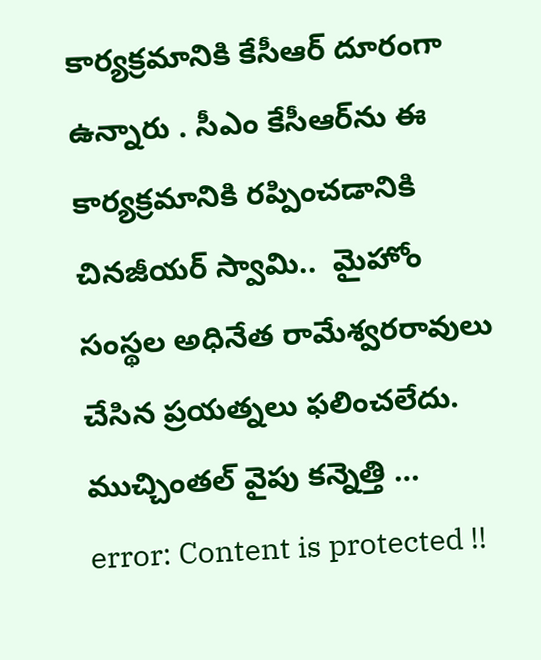కార్యక్రమానికి కేసీఆర్ దూరంగా ఉన్నారు . సీఎం కేసీఆర్‌ను ఈ కార్యక్రమానికి రప్పించడానికి చినజీయర్‌ స్వామి..  మైహోం సంస్థల అధినేత రామేశ్వరరావులు చేసిన ప్రయత్నలు ఫలించలేదు. ముచ్చింతల్ వైపు కన్నెత్తి …
error: Content is protected !!